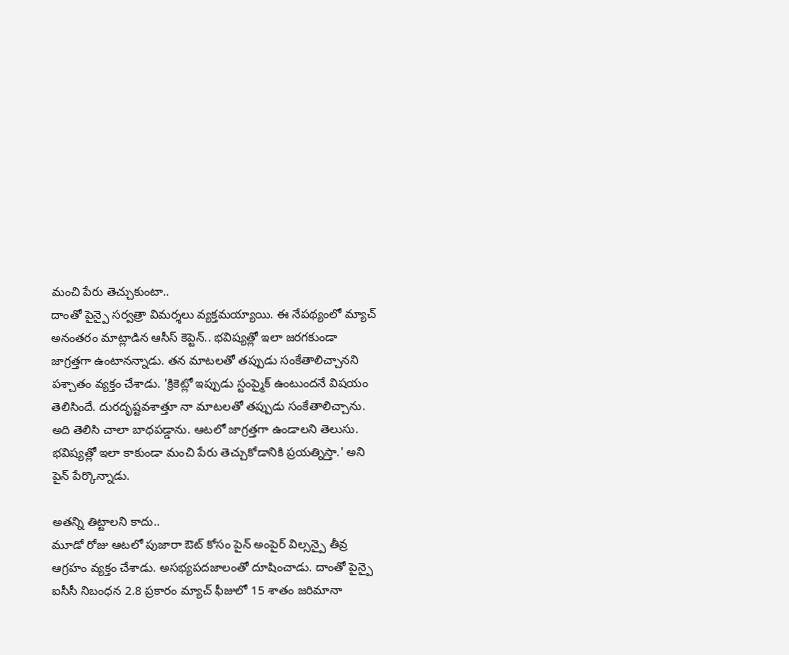మంచి పేరు తెచ్చుకుంటా..
దాంతో పైన్పై సర్వత్రా విమర్శలు వ్యక్తమయ్యాయి. ఈ నేపథ్యంలో మ్యాచ్ అనంతరం మాట్లాడిన ఆసీస్ కెప్టెన్.. భవిష్యత్లో ఇలా జరగకుండా జాగ్రత్తగా ఉంటానన్నాడు. తన మాటలతో తప్పుడు సంకేతాలిచ్చానని పశ్చాతం వ్యక్తం చేశాడు. 'క్రికెట్లో ఇప్పుడు స్టంప్మైక్ ఉంటుందనే విషయం తెలిసిందే. దురదృష్టవశాత్తూ నా మాటలతో తప్పుడు సంకేతాలిచ్చాను. అది తెలిసి చాలా బాధపడ్డాను. ఆటలో జాగ్రత్తగా ఉండాలని తెలుసు. భవిష్యత్లో ఇలా కాకుండా మంచి పేరు తెచ్చుకోడానికి ప్రయత్నిస్తా.' అని పైన్ పేర్కొన్నాడు.

అతన్ని తిట్టాలని కాదు..
మూడో రోజు ఆటలో పుజారా ఔట్ కోసం పైన్ అంపైర్ విల్సన్పై తీవ్ర ఆగ్రహం వ్యక్తం చేశాడు. అసభ్యపదజాలంతో దూషించాడు. దాంతో పైన్పై ఐసీసీ నిబంధన 2.8 ప్రకారం మ్యాచ్ ఫీజులో 15 శాతం జరిమానా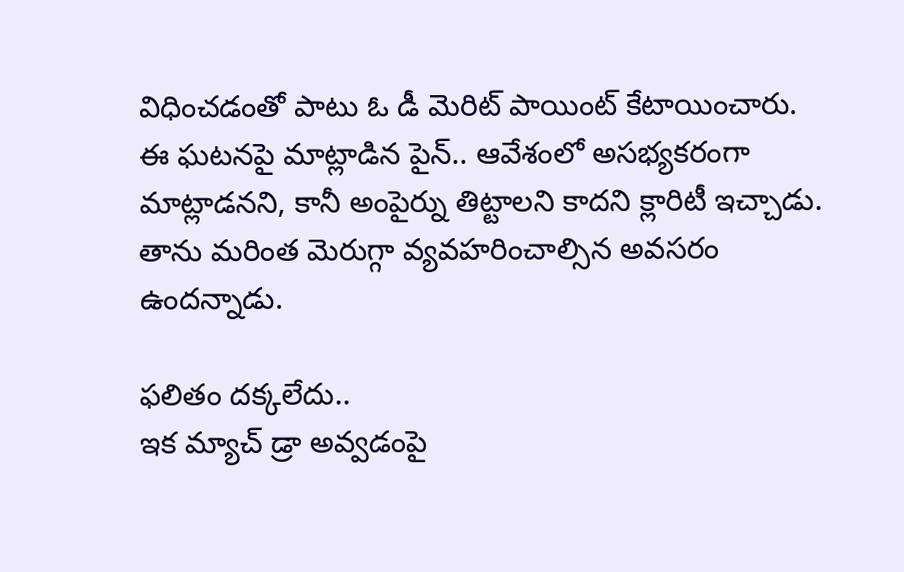విధించడంతో పాటు ఓ డీ మెరిట్ పాయింట్ కేటాయించారు. ఈ ఘటనపై మాట్లాడిన పైన్.. ఆవేశంలో అసభ్యకరంగా మాట్లాడనని, కానీ అంపైర్ను తిట్టాలని కాదని క్లారిటీ ఇచ్చాడు. తాను మరింత మెరుగ్గా వ్యవహరించాల్సిన అవసరం ఉందన్నాడు.

ఫలితం దక్కలేదు..
ఇక మ్యాచ్ డ్రా అవ్వడంపై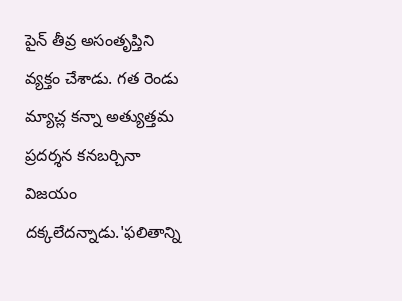పైన్ తీవ్ర అసంతృప్తిని వ్యక్తం చేశాడు. గత రెండు మ్యాచ్ల కన్నా అత్యుత్తమ ప్రదర్శన కనబర్చినా విజయం దక్కలేదన్నాడు.'ఫలితాన్ని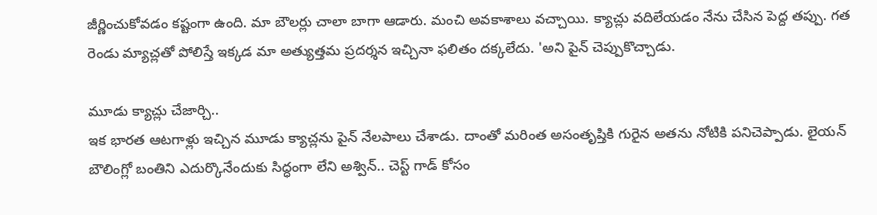జీర్ణించుకోవడం కష్టంగా ఉంది. మా బౌలర్లు చాలా బాగా ఆడారు. మంచి అవకాశాలు వచ్చాయి. క్యాచ్లు వదిలేయడం నేను చేసిన పెద్ద తప్పు. గత రెండు మ్యాచ్లతో పోలిస్తే ఇక్కడ మా అత్యుత్తమ ప్రదర్శన ఇచ్చినా ఫలితం దక్కలేదు. 'అని పైన్ చెప్పుకొచ్చాడు.

మూడు క్యాచ్లు చేజార్చి..
ఇక భారత ఆటగాళ్లు ఇచ్చిన మూడు క్యాచ్లను పైన్ నేలపాలు చేశాడు. దాంతో మరింత అసంతృప్తికి గురైన అతను నోటికి పనిచెప్పాడు. లైయన్ బౌలింగ్లో బంతిని ఎదుర్కొనేందుకు సిద్ధంగా లేని అశ్విన్.. చెస్ట్ గాడ్ కోసం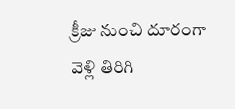క్రీజు నుంచి దూరంగా వెళ్లి తిరిగి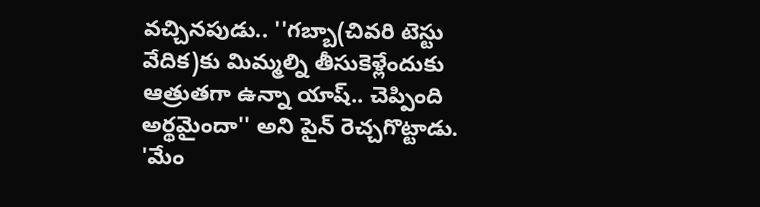వచ్చినపుడు.. ''గబ్బా(చివరి టెస్టు వేదిక)కు మిమ్మల్ని తీసుకెళ్లేందుకు ఆత్రుతగా ఉన్నా యాష్.. చెప్పింది అర్థమైందా'' అని పైన్ రెచ్చగొట్టాడు. 'మేం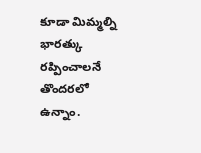కూడా మిమ్మల్ని భారత్కు రప్పించాలనే తొందరలో ఉన్నాం.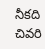నీకది చివరి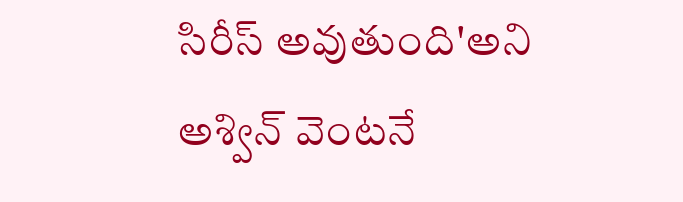సిరీస్ అవుతుంది'అని అశ్విన్ వెంటనే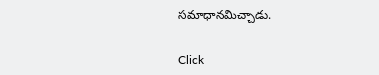సమాధానమిచ్చాడు.


Click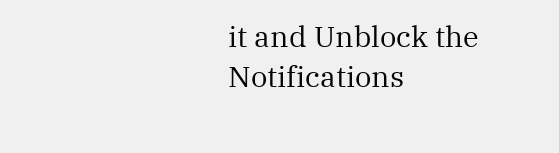it and Unblock the Notifications